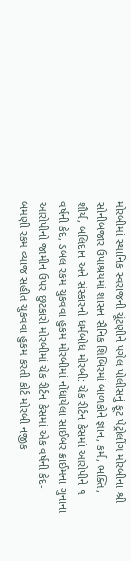મોરબીમાં સ્થાનિક સ્વરાજની ચૂંટણીને પગેલ પોલીસનું ફૂટ પેટ્રોલીંગ મોરબીના શ્રી સોનીબજાર ઉપાશ્રયમાં શાસન સૈનિક શિબિરમાં બાળકોને જ્ઞાન, કર્મ, ભક્તિ, શૌર્ય, બલિદાન અને સંસ્કારનો ધર્મબોધ મોરબી: ચેક રીર્ટન કેસમાં આરોપીને ૧ વર્ષની કેદ, ડબલ રકમ ચુકવવા હુકમ મોરબીમાં નોંધાયેલા સાઈબર ક્રાઈમના ગુનાના આરોપીનો જામીન ઉપર છુટકારો મોરબીમાં ચેક રીર્ટન કેસમાં એક વર્ષની કેદ-બમણી રકમ વ્યાજ સહીત ચુકવવા હુકમ કરતી કોર્ટ મોરબી નજીક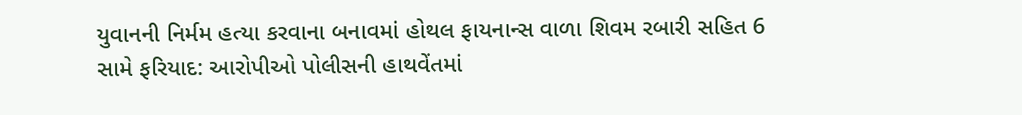યુવાનની નિર્મમ હત્યા કરવાના બનાવમાં હોથલ ફાયનાન્સ વાળા શિવમ રબારી સહિત 6 સામે ફરિયાદ: આરોપીઓ પોલીસની હાથવેંતમાં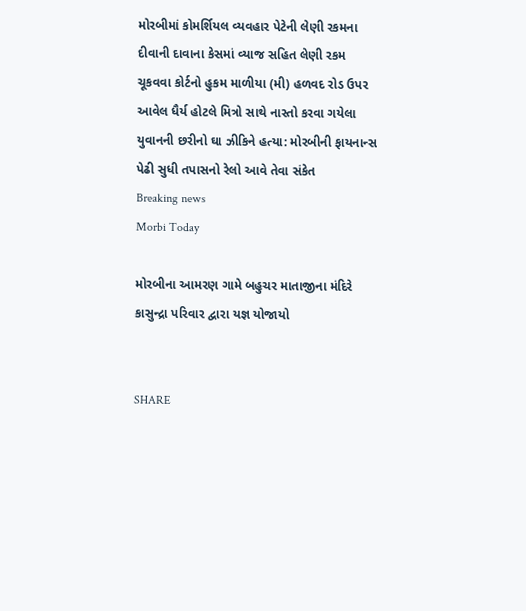મોરબીમાં કોમર્શિયલ વ્યવહાર પેટેની લેણી રકમના દીવાની દાવાના કેસમાં વ્યાજ સહિત લેણી રકમ ચૂકવવા કોર્ટનો હુકમ માળીયા (મી) હળવદ રોડ ઉપર આવેલ ધૈર્ય હોટલે મિત્રો સાથે નાસ્તો કરવા ગયેલા યુવાનની છરીનો ઘા ઝીકિને હત્યા: મોરબીની ફાયનાન્સ પેઢી સુધી તપાસનો રેલો આવે તેવા સંકેત
Breaking news
Morbi Today

મોરબીના આમરણ ગામે બહુચર માતાજીના મંદિરે કાસુન્દ્રા પરિવાર દ્વારા યજ્ઞ યોજાયો


SHARE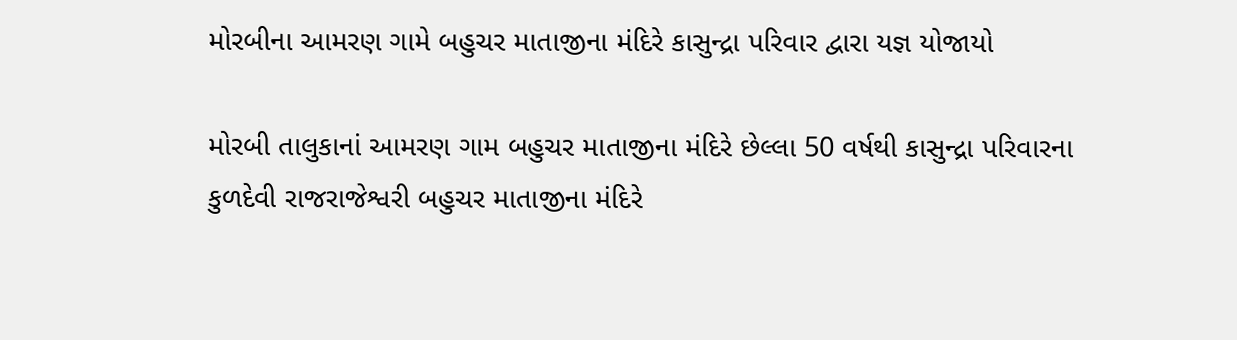મોરબીના આમરણ ગામે બહુચર માતાજીના મંદિરે કાસુન્દ્રા પરિવાર દ્વારા યજ્ઞ યોજાયો

મોરબી તાલુકાનાં આમરણ ગામ બહુચર માતાજીના મંદિરે છેલ્લા 50 વર્ષથી કાસુન્દ્રા પરિવારના કુળદેવી રાજરાજેશ્વરી બહુચર માતાજીના મંદિરે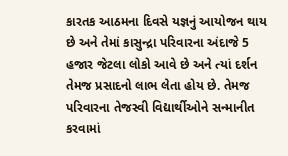કારતક આઠમના દિવસે યજ્ઞનું આયોજન થાય છે અને તેમાં કાસુન્દ્રા પરિવારના અંદાજે 5 હજાર જેટલા લોકો આવે છે અને ત્યાં દર્શન તેમજ પ્રસાદનો લાભ લેતા હોય છે. તેમજ પરિવારના તેજસ્વી વિદ્યાર્થીઓને સન્માનીત કરવામાં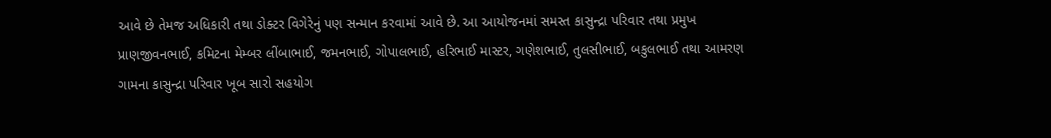આવે છે તેમજ અધિકારી તથા ડોક્ટર વિગેરેનું પણ સન્માન કરવામાં આવે છે. આ આયોજનમાં સમસ્ત કાસુન્દ્રા પરિવાર તથા પ્રમુખ પ્રાણજીવનભાઈ, કમિટના મેમ્બર લીંબાભાઈ, જમનભાઈ, ગોપાલભાઈ, હરિભાઈ માસ્ટર, ગણેશભાઈ, તુલસીભાઈ, બકુલભાઈ તથા આમરણ ગામના કાસુન્દ્રા પરિવાર ખૂબ સારો સહયોગ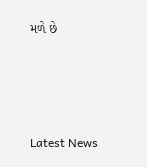મળે છે






Latest News